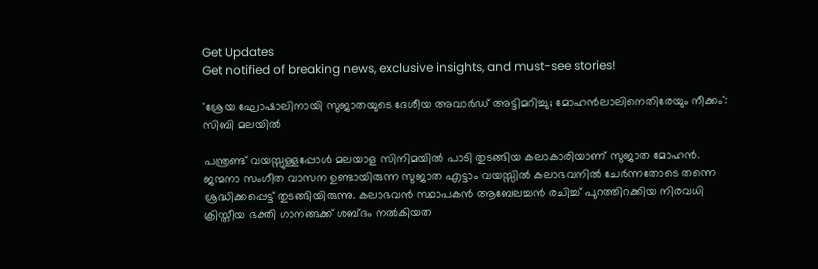Get Updates
Get notified of breaking news, exclusive insights, and must-see stories!

'ശ്രേയ ഘോഷാലിനായി സുജാതയുടെ ദേശീയ അവാര്‍ഡ് അട്ടിമറിച്ചു; മോഹന്‍ലാലിനെതിരേയും നീക്കം': സിബി മലയില്‍

പന്ത്രണ്ട് വയസ്സുള്ളപ്പോൾ മലയാള സിനിമയിൽ പാടി തുടങ്ങിയ കലാകാരിയാണ് സുജാത മോഹന്‍. ജന്മനാ സംഗീത വാസന ഉണ്ടായിരുന്ന സുജാത എട്ടാം വയസ്സിൽ കലാഭവനിൽ ചേർന്നതോടെ തന്നെ ശ്രദ്ധിക്കപ്പെട്ട് തുടങ്ങിയിരുന്നു. കലാഭവൻ സ്ഥാപകൻ ആബേലച്ചൻ രചിച്ച് പുറത്തിറക്കിയ നിരവധി ക്രിസ്തീയ ഭക്തി ഗാനങ്ങക്ക് ശബ്ദം നല്‍കിയത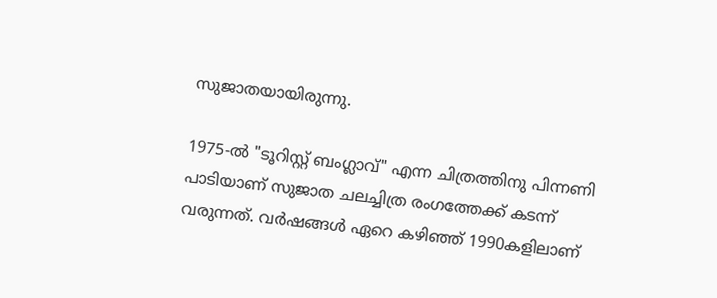സുജാതയായിരുന്നു.

1975-ൽ "ടൂറിസ്റ്റ് ബംഗ്ലാവ്" എന്ന ചിത്രത്തിനു പിന്നണി പാടിയാണ് സുജാത ചലച്ചിത്ര രംഗത്തേക്ക് കടന്ന് വരുന്നത്. വർഷങ്ങള്‍ ഏറെ കഴിഞ്ഞ് 1990കളിലാണ്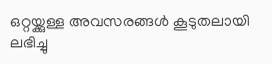ഒറ്റയ്ക്കുള്ള അവസരങ്ങൾ കൂടുതലായി ലഭിച്ചു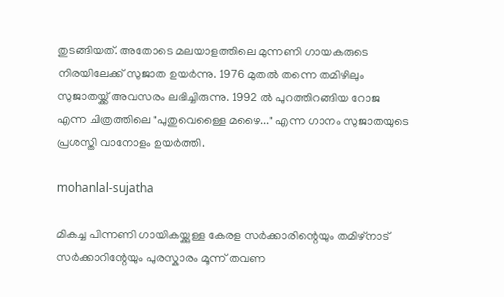തുടങ്ങിയത്. അതോടെ മലയാളത്തിലെ മുന്നണി ഗായകരുടെ നിരയിലേക്ക് സുജാത ഉയർന്നു. 1976 മുതല്‍ തന്നെ തമിഴിലും സുജാതയ്ക്ക് അവസരം ലഭിച്ചിരുന്നു. 1992 ല്‍ പുറത്തിറങ്ങിയ റോജ എന്ന ചിത്രത്തിലെ "പുതുവെള്ളൈ മഴൈ..." എന്ന ഗാനം സുജാതയുടെ പ്രശസ്തി വാനോളം ഉയർത്തി.

mohanlal-sujatha

മികച്ച പിന്നണി ഗായികയ്ക്കുള്ള കേരള സർക്കാരിന്റെയും തമിഴ്നാട് സർക്കാറിന്റേയും പുരസ്കാരം മൂന്ന് തവണ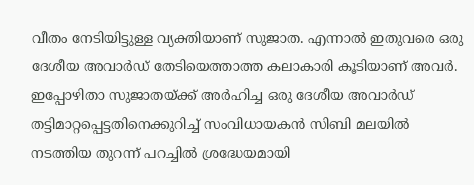വീതം നേടിയിട്ടുള്ള വ്യക്തിയാണ് സുജാത. എന്നാല്‍ ഇതുവരെ ഒരു ദേശീയ അവാർഡ് തേടിയെത്താത്ത കലാകാരി കൂടിയാണ് അവർ. ഇപ്പോഴിതാ സുജാതയ്ക്ക് അർഹിച്ച ഒരു ദേശീയ അവാർഡ് തട്ടിമാറ്റപ്പെട്ടതിനെക്കുറിച്ച് സംവിധായകന്‍ സിബി മലയില്‍ നടത്തിയ തുറന്ന് പറച്ചില്‍ ശ്രദ്ധേയമായി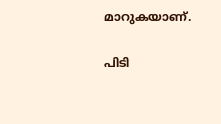മാറുകയാണ്.

പിടി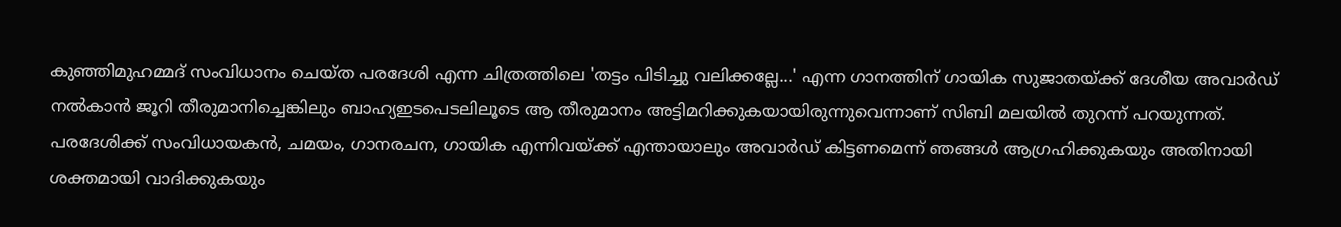കുഞ്ഞിമുഹമ്മദ് സംവിധാനം ചെയ്ത പരദേശി എന്ന ചിത്രത്തിലെ 'തട്ടം പിടിച്ചു വലിക്കല്ലേ...' എന്ന ഗാനത്തിന് ഗായിക സുജാതയ്ക്ക് ദേശീയ അവാർഡ് നൽകാൻ ജൂറി തീരുമാനിച്ചെങ്കിലും ബാഹ്യഇടപെടലിലൂടെ ആ തീരുമാനം അട്ടിമറിക്കുകയായിരുന്നുവെന്നാണ് സിബി മലയില്‍ തുറന്ന് പറയുന്നത്. പരദേശിക്ക് സംവിധായകൻ, ചമയം, ഗാനരചന, ഗായിക എന്നിവയ്ക്ക് എന്തായാലും അവാർഡ് കിട്ടണമെന്ന് ഞങ്ങൾ ആഗ്രഹിക്കുകയും അതിനായി ശക്തമായി വാദിക്കുകയും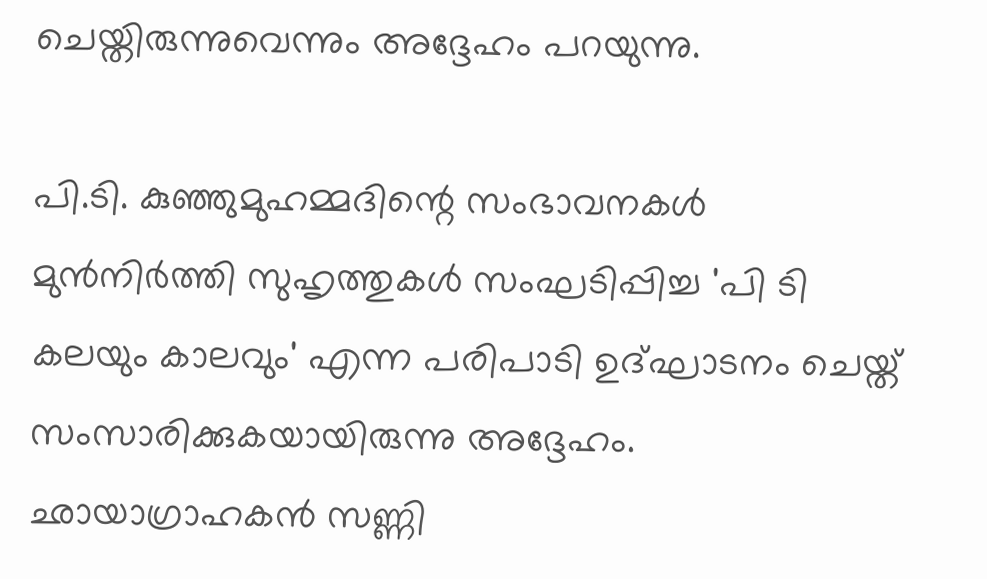ചെയ്തിരുന്നുവെന്നും അദ്ദേഹം പറയുന്നു.

പി.ടി. കുഞ്ഞുമുഹമ്മദിന്റെ സംഭാവനകൾ മുൻനിർത്തി സുഹൃത്തുകൾ സംഘടിപ്പിച്ച 'പി ടി കലയും കാലവും' എന്ന പരിപാടി ഉദ്ഘാടനം ചെയ്ത് സംസാരിക്കുകയായിരുന്നു അദ്ദേഹം. ഛായാഗ്രാഹകൻ സണ്ണി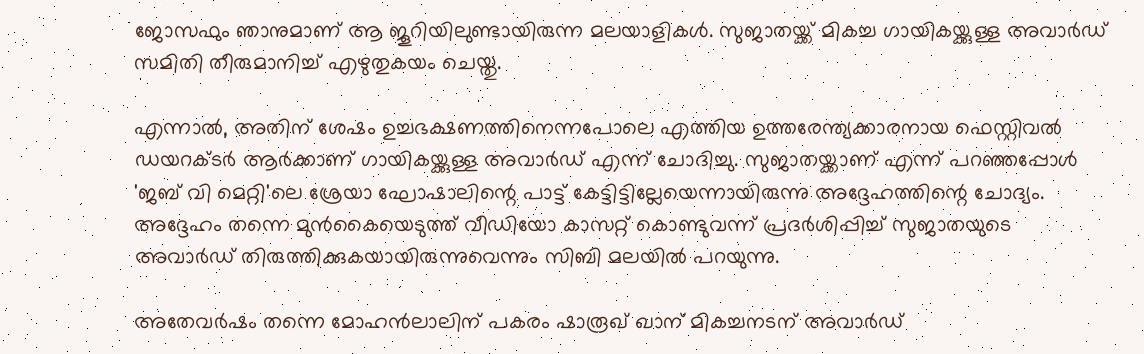ജോസഫും ഞാനുമാണ് ആ ജൂറിയിലുണ്ടായിരുന്ന മലയാളികൾ. സുജാതയ്ക്ക് മികച്ച ഗായികയ്ക്കുള്ള അവാർഡ് സമിതി തീരുമാനിച്ച് എഴുതുകയം ചെയ്തു.

എന്നാൽ, അതിന് ശേഷം ഉച്ചഭക്ഷണത്തിനെന്നപോലെ എത്തിയ ഉത്തരേന്ത്യക്കാരനായ ഫെസ്റ്റിവൽ ഡയറക്ടർ ആർക്കാണ് ഗായികയ്ക്കുള്ള അവാർഡ് എന്ന് ചോദിച്ചു. സുജാതയ്ക്കാണ് എന്ന് പറഞ്ഞപ്പോള്‍ 'ജബ് വി മെറ്റി'ലെ ശ്രേയാ ഘോഷാലിന്റെ പാട്ട് കേട്ടിട്ടില്ലേയെന്നായിരുന്നു അദ്ദേഹത്തിന്റെ ചോദ്യം. അദ്ദേഹം തന്നെ മുൻകൈയെടുത്ത് വീഡിയോ കാസറ്റ് കൊണ്ടുവന്ന് പ്രദർശിപ്പിച്ച് സുജാതയുടെ അവാർഡ് തിരുത്തിക്കുകയായിരുന്നുവെന്നും സിബി മലയില്‍ പറയുന്നു.

അതേവർഷം തന്നെ മോഹൻലാലിന് പകരം ഷാരൂഖ് ഖാന് മികച്ചനടന് അവാർഡ്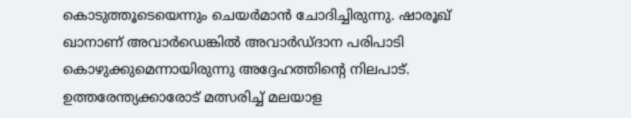കൊടുത്തൂടെയെന്നും ചെയർമാന്‍ ചോദിച്ചിരുന്നു. ഷാരൂഖ് ഖാനാണ് അവാർഡെങ്കില്‍ അവാർഡ്ദാന പരിപാടി കൊഴുക്കുമെന്നായിരുന്നു അദ്ദേഹത്തിന്റെ നിലപാട്. ഉത്തരേന്ത്യക്കാരോട് മത്സരിച്ച് മലയാള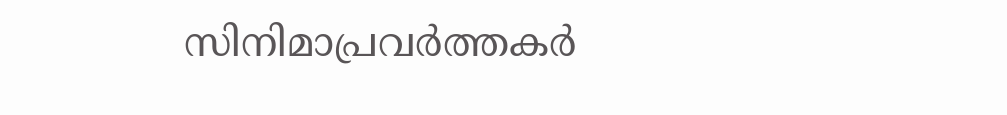സിനിമാപ്രവർത്തകർ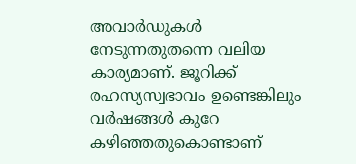അവാർഡുകൾ നേടുന്നതുതന്നെ വലിയ കാര്യമാണ്. ജൂറിക്ക് രഹസ്യസ്വഭാവം ഉണ്ടെങ്കിലും വർഷങ്ങള്‍ കുറേ കഴിഞ്ഞതുകൊണ്ടാണ്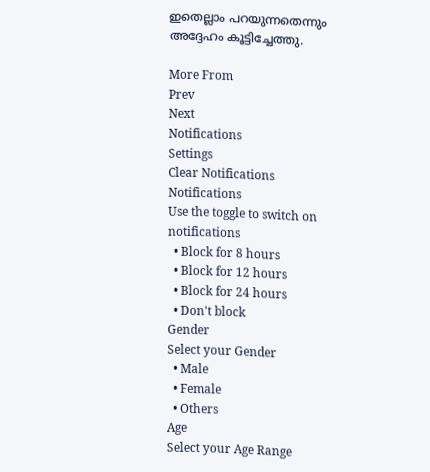ഇതെല്ലാം പറയുന്നതെന്നും അദ്ദേഹം കൂട്ടിച്ചേത്തു.

More From
Prev
Next
Notifications
Settings
Clear Notifications
Notifications
Use the toggle to switch on notifications
  • Block for 8 hours
  • Block for 12 hours
  • Block for 24 hours
  • Don't block
Gender
Select your Gender
  • Male
  • Female
  • Others
Age
Select your Age Range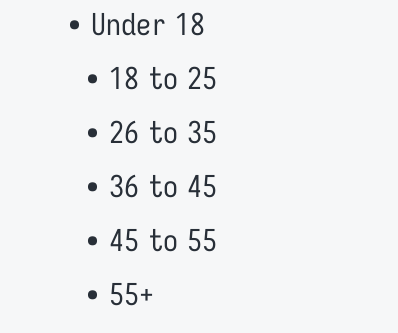• Under 18
  • 18 to 25
  • 26 to 35
  • 36 to 45
  • 45 to 55
  • 55+